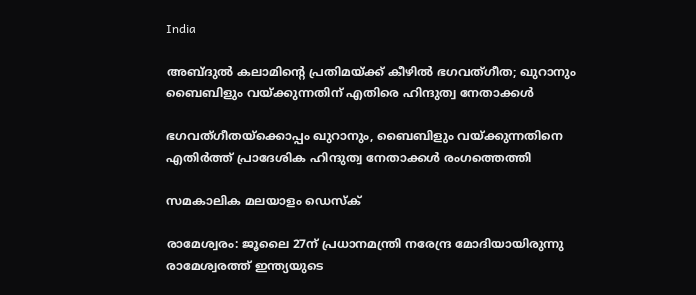India

അബ്ദുല്‍ കലാമിന്റെ പ്രതിമയ്ക്ക് കീഴില്‍ ഭഗവത്ഗീത; ഖുറാനും ബൈബിളും വയ്ക്കുന്നതിന് എതിരെ ഹിന്ദുത്വ നേതാക്കള്‍

ഭഗവത്ഗീതയ്‌ക്കൊപ്പം ഖുറാനും, ബൈബിളും വയ്ക്കുന്നതിനെ എതിര്‍ത്ത് പ്രാദേശിക ഹിന്ദുത്വ നേതാക്കള്‍ രംഗത്തെത്തി

സമകാലിക മലയാളം ഡെസ്ക്

രാമേശ്വരം: ജൂലൈ 27ന് പ്രധാനമന്ത്രി നരേന്ദ്ര മോദിയായിരുന്നു രാമേശ്വരത്ത് ഇന്ത്യയുടെ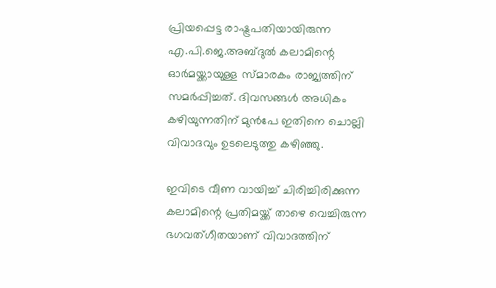പ്രിയപ്പെട്ട രാഷ്ട്രപതിയായിരുന്ന എ.പി.ജെ.അബ്ദുല്‍ കലാമിന്റെ ഓര്‍മയ്ക്കായുള്ള സ്മാരകം രാജ്യത്തിന് സമര്‍പ്പിച്ചത്. ദിവസങ്ങള്‍ അധികം കഴിയുന്നതിന് മുന്‍പേ ഇതിനെ ചൊല്ലി വിവാദവും ഉടലെടുത്തു കഴിഞ്ഞു.

ഇവിടെ വീണ വായിച്ച് ചിരിച്ചിരിക്കുന്ന കലാമിന്റെ പ്രതിമയ്ക്ക് താഴെ വെച്ചിരുന്ന ഭഗവത്ഗീതയാണ് വിവാദത്തിന്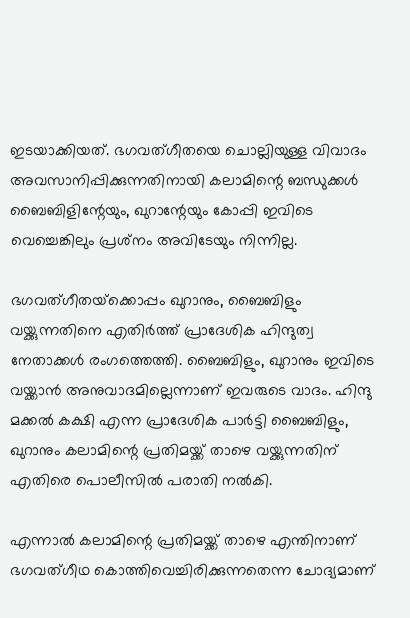ഇടയാക്കിയത്. ഭഗവത്ഗീതയെ ചൊല്ലിയുള്ള വിവാദം അവസാനിപ്പിക്കുന്നതിനായി കലാമിന്റെ ബന്ധുക്കള്‍ ബൈബിളിന്റേയും, ഖുറാന്റേയും കോപ്പി ഇവിടെ വെച്ചെങ്കിലും പ്രശ്‌നം അവിടേയും നിന്നില്ല.

ഭഗവത്ഗീതയ്‌ക്കൊപ്പം ഖുറാനും, ബൈബിളും വയ്ക്കുന്നതിനെ എതിര്‍ത്ത് പ്രാദേശിക ഹിന്ദുത്വ നേതാക്കള്‍ രംഗത്തെത്തി. ബൈബിളും, ഖുറാനും ഇവിടെ വയ്ക്കാന്‍ അനുവാദമില്ലെന്നാണ് ഇവരുടെ വാദം. ഹിന്ദു മക്കല്‍ കക്ഷി എന്ന പ്രാദേശിക പാര്‍ട്ടി ബൈബിളും, ഖുറാനും കലാമിന്റെ പ്രതിമയ്ക്ക് താഴെ വയ്ക്കുന്നതിന് എതിരെ പൊലീസില്‍ പരാതി നല്‍കി.

എന്നാല്‍ കലാമിന്റെ പ്രതിമയ്ക്ക് താഴെ എന്തിനാണ് ഭഗവത്ഗീഥ കൊത്തിവെച്ചിരിക്കുന്നതെന്ന ചോദ്യമാണ്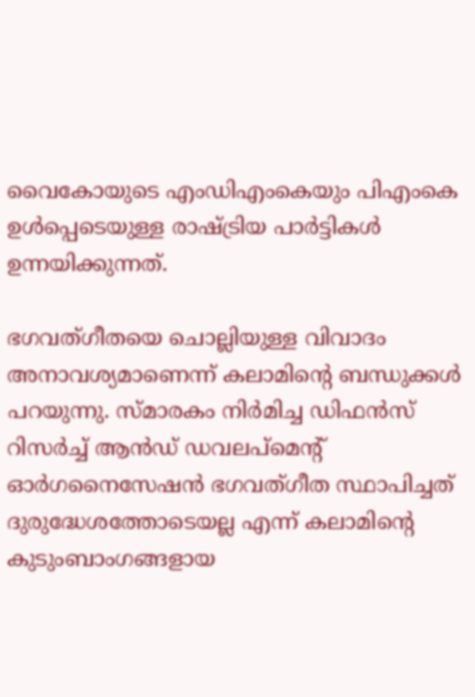വൈകോയുടെ എംഡിഎംകെയും പിഎംകെ ഉള്‍പ്പെടെയുള്ള രാഷ്ട്രിയ പാര്‍ട്ടികള്‍ ഉന്നയിക്കുന്നത്.

ഭഗവത്ഗീതയെ ചൊല്ലിയുള്ള വിവാദം അനാവശ്യമാണെന്ന് കലാമിന്റെ ബന്ധുക്കള്‍ പറയുന്നു. സ്മാരകം നിര്‍മിച്ച ഡിഫന്‍സ് റിസര്‍ച്ച് ആന്‍ഡ് ഡവലപ്‌മെന്റ് ഓര്‍ഗനൈസേഷന്‍ ഭഗവത്ഗീത സ്ഥാപിച്ചത്  ദുരുദ്ധേശത്തോടെയല്ല എന്ന് കലാമിന്റെ കുടുംബാംഗങ്ങളായ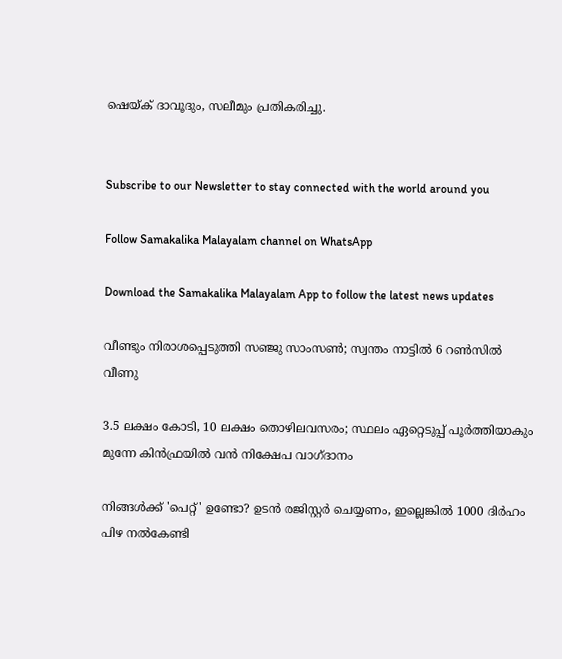ഷെയ്ക് ദാവൂദും, സലീമും പ്രതികരിച്ചു.


Subscribe to our Newsletter to stay connected with the world around you

Follow Samakalika Malayalam channel on WhatsApp

Download the Samakalika Malayalam App to follow the latest news updates

വീണ്ടും നിരാശപ്പെടുത്തി സഞ്ജു സാംസണ്‍; സ്വന്തം നാട്ടില്‍ 6 റണ്‍സില്‍ വീണു

3.5 ലക്ഷം കോടി, 10 ലക്ഷം തൊഴിലവസരം; സ്ഥലം ഏറ്റെടുപ്പ് പൂര്‍ത്തിയാകും മുന്നേ കിന്‍ഫ്രയിൽ വന്‍ നിക്ഷേപ വാഗ്ദാനം

നിങ്ങൾക്ക് 'പെറ്റ്' ഉണ്ടോ? ഉടൻ രജിസ്റ്റർ ചെയ്യണം, ഇല്ലെങ്കിൽ 1000 ദിർഹം പിഴ നൽകേണ്ടി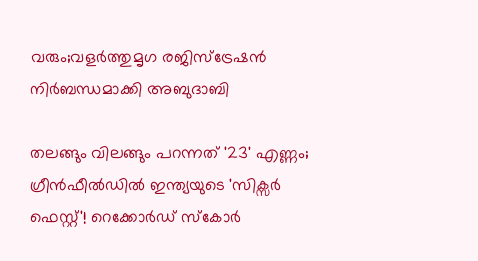വരും;വളർത്തുമൃഗ രജിസ്ട്രേഷൻ നിർബന്ധമാക്കി അബുദാബി

തലങ്ങും വിലങ്ങും പറന്നത് '23' എണ്ണം; ഗ്രീൻഫീൽഡിൽ ഇന്ത്യയുടെ 'സിക്സർ‌ ഫെസ്റ്റ്'! റെക്കോര്‍ഡ് സ്‌കോർ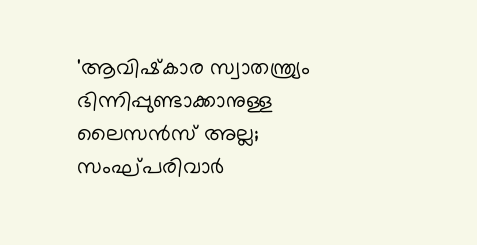'ആവിഷ്‌കാര സ്വാതന്ത്ര്യം ഭിന്നിപ്പുണ്ടാക്കാനുള്ള ലൈസന്‍സ് അല്ല; സംഘ്പരിവാര്‍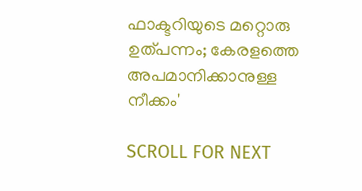ഫാക്ടറിയുടെ മറ്റൊരു ഉത്പന്നം; കേരളത്തെ അപമാനിക്കാനുള്ള നീക്കം'

SCROLL FOR NEXT